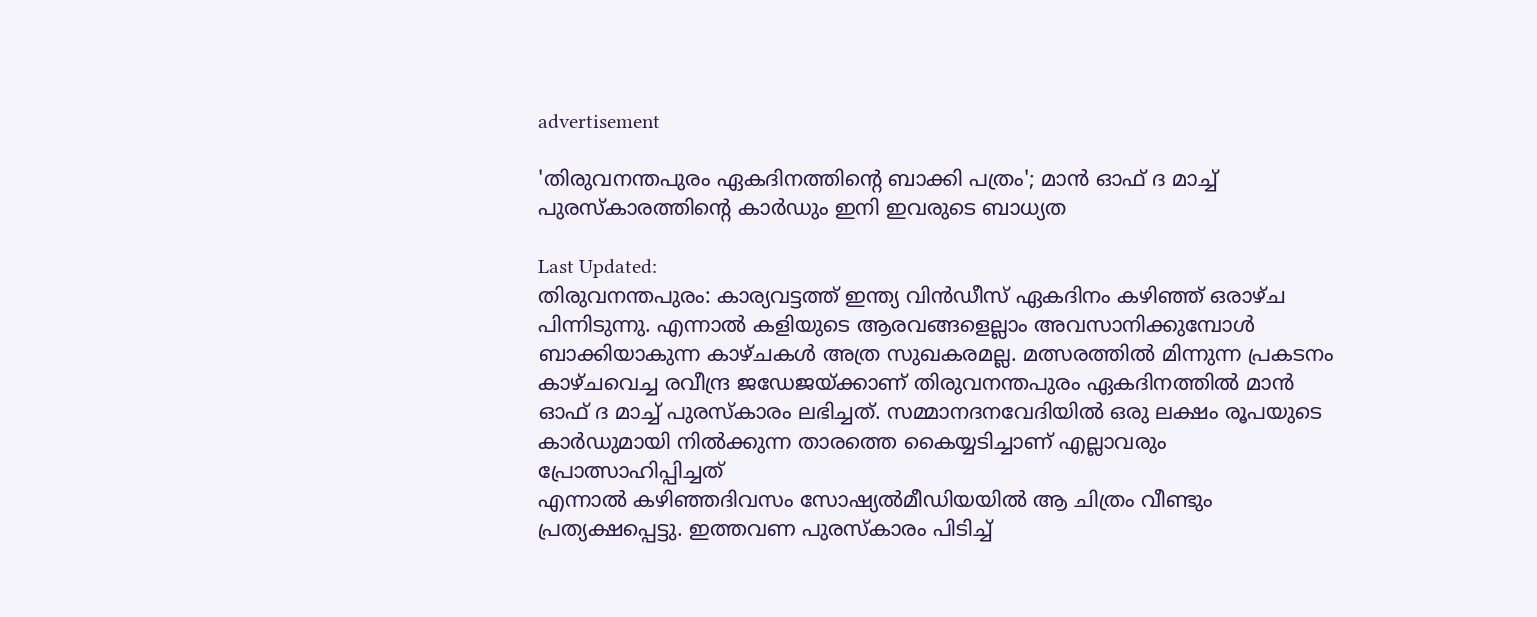advertisement

'തിരുവനന്തപുരം ഏകദിനത്തിന്റെ ബാക്കി പത്രം'; മാന്‍ ഓഫ് ദ മാച്ച് പുരസ്‌കാരത്തിന്റെ കാര്‍ഡും ഇനി ഇവരുടെ ബാധ്യത

Last Updated:
തിരുവനന്തപുരം: കാര്യവട്ടത്ത് ഇന്ത്യ വിന്‍ഡീസ് ഏകദിനം കഴിഞ്ഞ് ഒരാഴ്ച പിന്നിടുന്നു. എന്നാല്‍ കളിയുടെ ആരവങ്ങളെല്ലാം അവസാനിക്കുമ്പോള്‍ ബാക്കിയാകുന്ന കാഴ്ചകള്‍ അത്ര സുഖകരമല്ല. മത്സരത്തില്‍ മിന്നുന്ന പ്രകടനം കാഴ്ചവെച്ച രവീന്ദ്ര ജഡേജയ്ക്കാണ് തിരുവനന്തപുരം ഏകദിനത്തില്‍ മാന്‍ ഓഫ് ദ മാച്ച് പുരസ്‌കാരം ലഭിച്ചത്. സമ്മാനദനവേദിയില്‍ ഒരു ലക്ഷം രൂപയുടെ കാര്‍ഡുമായി നില്‍ക്കുന്ന താരത്തെ കൈയ്യടിച്ചാണ് എല്ലാവരും പ്രോത്സാഹിപ്പിച്ചത്
എന്നാല്‍ കഴിഞ്ഞദിവസം സോഷ്യല്‍മീഡിയയില്‍ ആ ചിത്രം വീണ്ടും പ്രത്യക്ഷപ്പെട്ടു. ഇത്തവണ പുരസ്‌കാരം പിടിച്ച്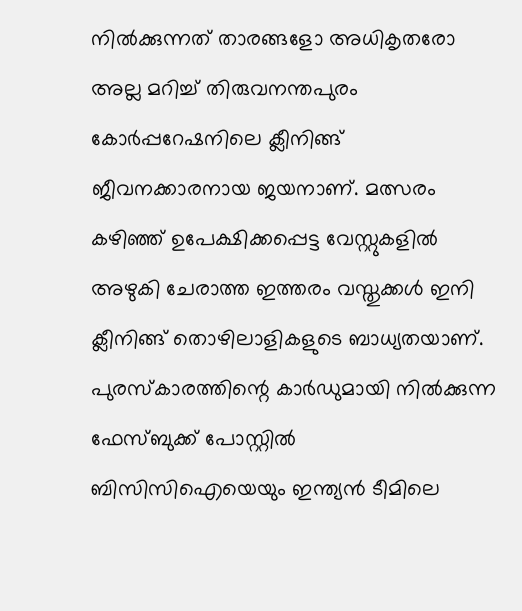നില്‍ക്കുന്നത് താരങ്ങളോ അധികൃതരോ അല്ല മറിച്ച് തിരുവനന്തപുരം കോര്‍പ്പറേഷനിലെ ക്ലീനിങ്ങ് ജീവനക്കാരനായ ജയനാണ്. മത്സരം കഴിഞ്ഞ് ഉപേക്ഷിക്കപ്പെട്ട വേസ്റ്റുകളില്‍ അഴുകി ചേരാത്ത ഇത്തരം വസ്തുക്കള്‍ ഇനി ക്ലീനിങ്ങ് തൊഴിലാളികളുടെ ബാധ്യതയാണ്.
പുരസ്‌കാരത്തിന്റെ കാര്‍ഡുമായി നില്‍ക്കുന്ന ഫേസ്ബുക്ക് പോസ്റ്റില്‍ ബിസിസിഐയെയും ഇന്ത്യന്‍ ടീമിലെ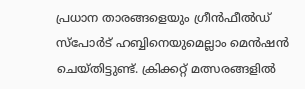പ്രധാന താരങ്ങളെയും ഗ്രീന്‍ഫീല്‍ഡ് സ്‌പോര്‍ട് ഹബ്ബിനെയുമെല്ലാം മെന്‍ഷന്‍ ചെയ്തിട്ടുണ്ട്. ക്രിക്കറ്റ് മത്സരങ്ങളില്‍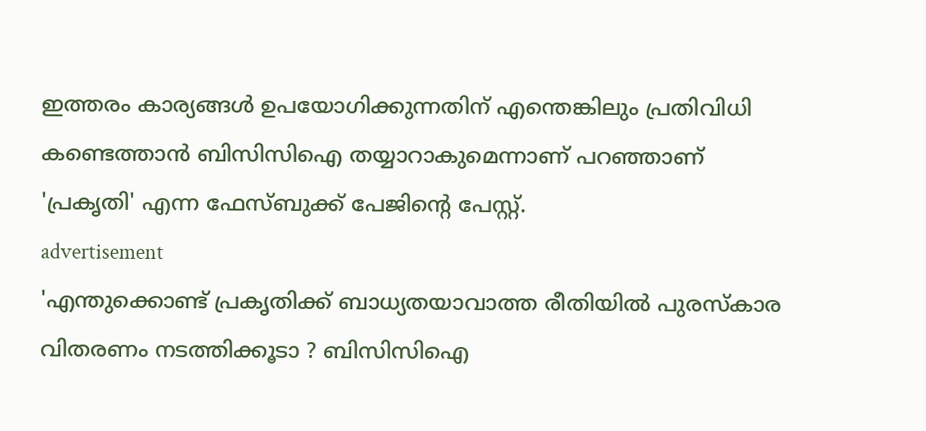ഇത്തരം കാര്യങ്ങള്‍ ഉപയോഗിക്കുന്നതിന് എന്തെങ്കിലും പ്രതിവിധി കണ്ടെത്താന്‍ ബിസിസിഐ തയ്യാറാകുമെന്നാണ് പറഞ്ഞാണ് 'പ്രകൃതി' എന്ന ഫേസ്ബുക്ക് പേജിന്റെ പേസ്റ്റ്.
advertisement
'എന്തുക്കൊണ്ട് പ്രകൃതിക്ക് ബാധ്യതയാവാത്ത രീതിയില്‍ പുരസ്‌കാര വിതരണം നടത്തിക്കൂടാ ? ബിസിസിഐ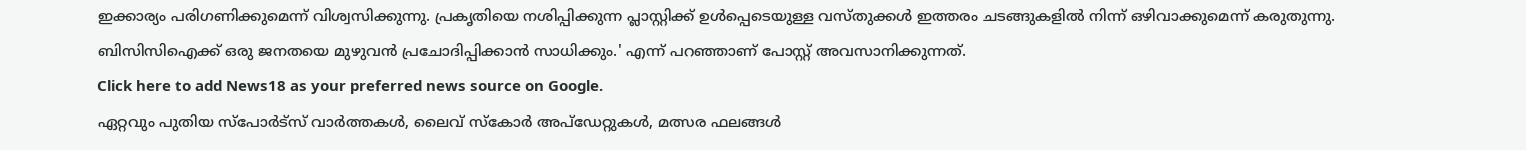ഇക്കാര്യം പരിഗണിക്കുമെന്ന് വിശ്വസിക്കുന്നു. പ്രകൃതിയെ നശിപ്പിക്കുന്ന പ്ലാസ്റ്റിക്ക് ഉള്‍പ്പെടെയുള്ള വസ്തുക്കള്‍ ഇത്തരം ചടങ്ങുകളില്‍ നിന്ന് ഒഴിവാക്കുമെന്ന് കരുതുന്നു. ബിസിസിഐക്ക് ഒരു ജനതയെ മുഴുവന്‍ പ്രചോദിപ്പിക്കാന്‍ സാധിക്കും.' എന്ന് പറഞ്ഞാണ് പോസ്റ്റ് അവസാനിക്കുന്നത്.
Click here to add News18 as your preferred news source on Google.
ഏറ്റവും പുതിയ സ്പോർട്സ് വാർത്തകൾ, ലൈവ് സ്കോർ അപ്ഡേറ്റുകൾ, മത്സര ഫലങ്ങൾ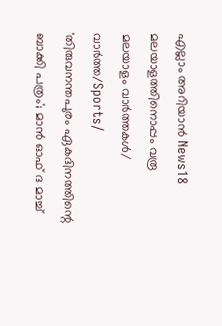എല്ലാം അറിയാൻ News18 മലയാളത്തിനൊപ്പം വരൂ
മലയാളം വാർത്തകൾ/ വാർത്ത/Sports/
'തിരുവനന്തപുരം ഏകദിനത്തിന്റെ ബാക്കി പത്രം'; മാന്‍ ഓഫ് ദ മാച്ച്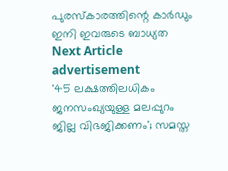പുരസ്‌കാരത്തിന്റെ കാര്‍ഡും ഇനി ഇവരുടെ ബാധ്യത
Next Article
advertisement
'45 ലക്ഷത്തിലധികം ജനസംഖ്യയുള്ള മലപ്പുറം ജില്ല വിഭജിക്കണം'; സമസ്ത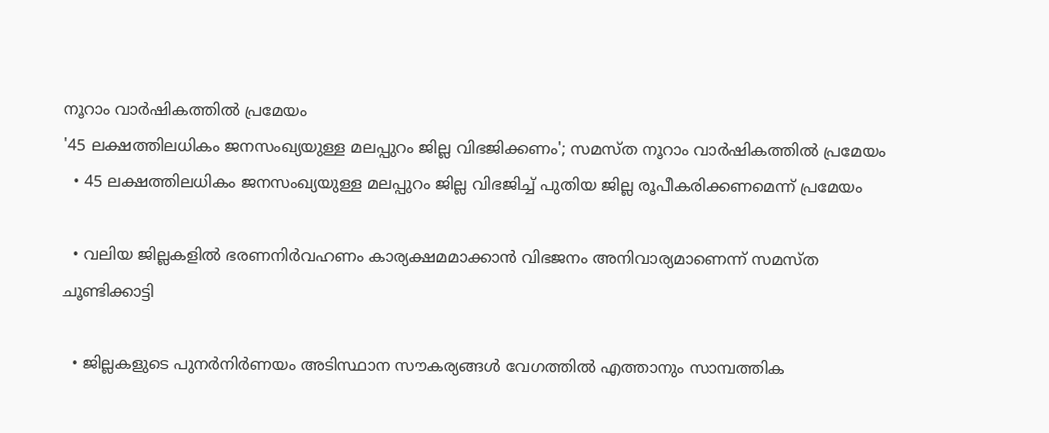നൂറാം വാർഷികത്തിൽ പ്രമേയം
'45 ലക്ഷത്തിലധികം ജനസംഖ്യയുള്ള മലപ്പുറം ജില്ല വിഭജിക്കണം'; സമസ്ത നൂറാം വാർഷികത്തിൽ പ്രമേയം
  • 45 ലക്ഷത്തിലധികം ജനസംഖ്യയുള്ള മലപ്പുറം ജില്ല വിഭജിച്ച് പുതിയ ജില്ല രൂപീകരിക്കണമെന്ന് പ്രമേയം

  • വലിയ ജില്ലകളിൽ ഭരണനിർവഹണം കാര്യക്ഷമമാക്കാൻ വിഭജനം അനിവാര്യമാണെന്ന് സമസ്ത ചൂണ്ടിക്കാട്ടി

  • ജില്ലകളുടെ പുനർനിർണയം അടിസ്ഥാന സൗകര്യങ്ങൾ വേഗത്തിൽ എത്താനും സാമ്പത്തിക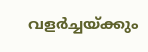വളർച്ചയ്ക്കും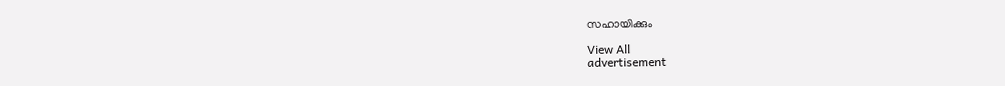സഹായിക്കും

View All
advertisement